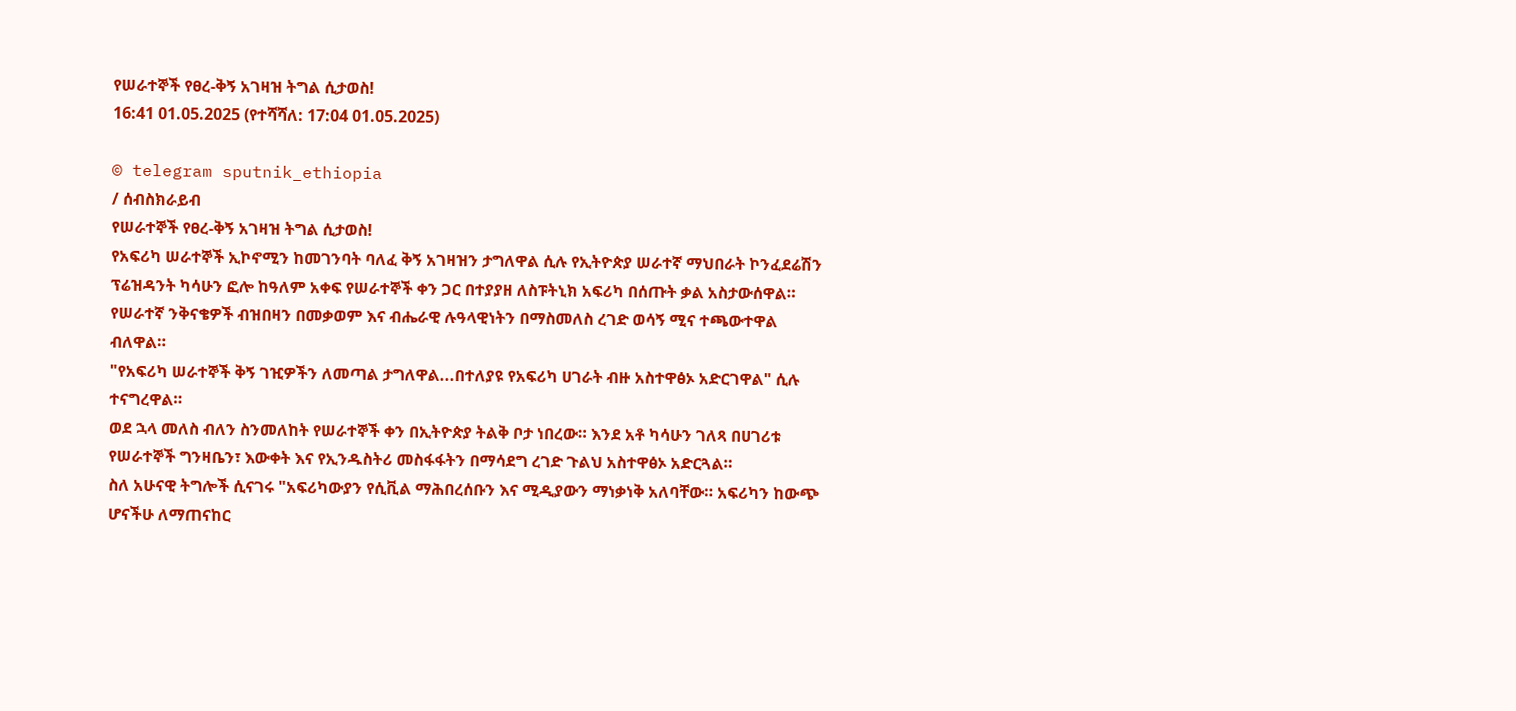የሠራተኞች የፀረ-ቅኝ አገዛዝ ትግል ሲታወስ!
16:41 01.05.2025 (የተሻሻለ: 17:04 01.05.2025)

© telegram sputnik_ethiopia
/ ሰብስክራይብ
የሠራተኞች የፀረ-ቅኝ አገዛዝ ትግል ሲታወስ!
የአፍሪካ ሠራተኞች ኢኮኖሚን ከመገንባት ባለፈ ቅኝ አገዛዝን ታግለዋል ሲሉ የኢትዮጵያ ሠራተኛ ማህበራት ኮንፈደሬሽን ፕሬዝዳንት ካሳሁን ፎሎ ከዓለም አቀፍ የሠራተኞች ቀን ጋር በተያያዘ ለስፑትኒክ አፍሪካ በሰጡት ቃል አስታውሰዋል።
የሠራተኛ ንቅናቄዎች ብዝበዛን በመቃወም እና ብሔራዊ ሉዓላዊነትን በማስመለስ ረገድ ወሳኝ ሚና ተጫውተዋል ብለዋል።
"የአፍሪካ ሠራተኞች ቅኝ ገዢዎችን ለመጣል ታግለዋል...በተለያዩ የአፍሪካ ሀገራት ብዙ አስተዋፅኦ አድርገዋል" ሲሉ ተናግረዋል።
ወደ ኋላ መለስ ብለን ስንመለከት የሠራተኞች ቀን በኢትዮጵያ ትልቅ ቦታ ነበረው። እንደ አቶ ካሳሁን ገለጻ በሀገሪቱ የሠራተኞች ግንዛቤን፣ እውቀት እና የኢንዱስትሪ መስፋፋትን በማሳደግ ረገድ ጉልህ አስተዋፅኦ አድርጓል።
ስለ አሁናዊ ትግሎች ሲናገሩ "አፍሪካውያን የሲቪል ማሕበረሰቡን እና ሚዲያውን ማነቃነቅ አለባቸው። አፍሪካን ከውጭ ሆናችሁ ለማጠናከር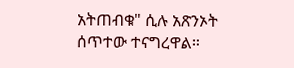አትጠብቁ" ሲሉ አጽንኦት ሰጥተው ተናግረዋል።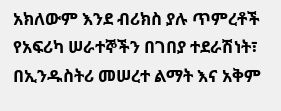አክለውም እንደ ብሪክስ ያሉ ጥምረቶች የአፍሪካ ሠራተኞችን በገበያ ተደራሽነት፣ በኢንዱስትሪ መሠረተ ልማት እና አቅም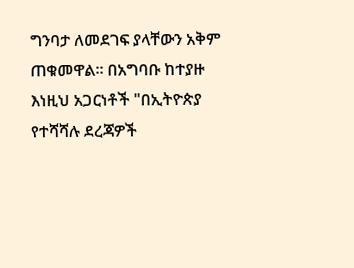ግንባታ ለመደገፍ ያላቸውን አቅም ጠቁመዋል። በአግባቡ ከተያዙ እነዚህ አጋርነቶች "በኢትዮጵያ የተሻሻሉ ደረጃዎች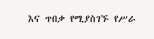እና ጥበቃ የሚያስገኙ የሥራ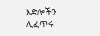እድሎችን ሊፈጥሩ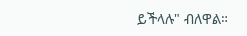ይችላሉ" ብለዋል።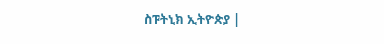ስፑትኒክ ኢትዮጵያ |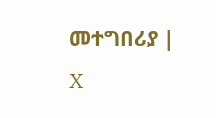መተግበሪያ | X